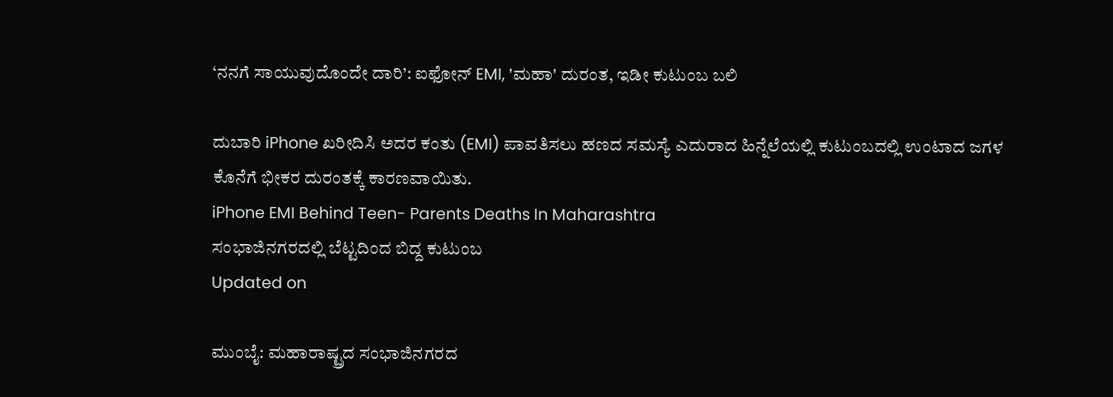‘ನನಗೆ ಸಾಯುವುದೊಂದೇ ದಾರಿ’: ಐಫೋನ್ EMI, 'ಮಹಾ' ದುರಂತ, ಇಡೀ ಕುಟುಂಬ ಬಲಿ

ದುಬಾರಿ iPhone ಖರೀದಿಸಿ ಅದರ ಕಂತು (EMI) ಪಾವತಿಸಲು ಹಣದ ಸಮಸ್ಯೆ ಎದುರಾದ ಹಿನ್ನೆಲೆಯಲ್ಲಿ ಕುಟುಂಬದಲ್ಲಿ ಉಂಟಾದ ಜಗಳ ಕೊನೆಗೆ ಭೀಕರ ದುರಂತಕ್ಕೆ ಕಾರಣವಾಯಿತು.
iPhone EMI Behind Teen- Parents Deaths In Maharashtra
ಸಂಭಾಜಿನಗರದಲ್ಲಿ ಬೆಟ್ಟದಿಂದ ಬಿದ್ದ ಕುಟುಂಬ
Updated on

ಮುಂಬೈ: ಮಹಾರಾಷ್ಟ್ರದ ಸಂಭಾಜಿನಗರದ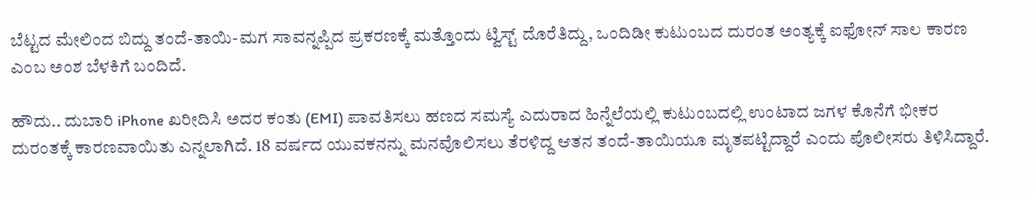ಬೆಟ್ಟದ ಮೇಲಿಂದ ಬಿದ್ದು ತಂದೆ-ತಾಯಿ-ಮಗ ಸಾವನ್ನಪ್ಪಿದ ಪ್ರಕರಣಕ್ಕೆ ಮತ್ತೊಂದು ಟ್ವಿಸ್ಟ್ ದೊರೆತಿದ್ದು, ಒಂದಿಡೀ ಕುಟುಂಬದ ದುರಂತ ಅಂತ್ಯಕ್ಕೆ ಐಫೋನ್ ಸಾಲ ಕಾರಣ ಎಂಬ ಅಂಶ ಬೆಳಕಿಗೆ ಬಂದಿದೆ.

ಹೌದು.. ದುಬಾರಿ iPhone ಖರೀದಿಸಿ ಅದರ ಕಂತು (EMI) ಪಾವತಿಸಲು ಹಣದ ಸಮಸ್ಯೆ ಎದುರಾದ ಹಿನ್ನೆಲೆಯಲ್ಲಿ ಕುಟುಂಬದಲ್ಲಿ ಉಂಟಾದ ಜಗಳ ಕೊನೆಗೆ ಭೀಕರ ದುರಂತಕ್ಕೆ ಕಾರಣವಾಯಿತು ಎನ್ನಲಾಗಿದೆ. 18 ವರ್ಷದ ಯುವಕನನ್ನು ಮನವೊಲಿಸಲು ತೆರಳಿದ್ದ ಆತನ ತಂದೆ-ತಾಯಿಯೂ ಮೃತಪಟ್ಟಿದ್ದಾರೆ ಎಂದು ಪೊಲೀಸರು ತಿಳಿಸಿದ್ದಾರೆ.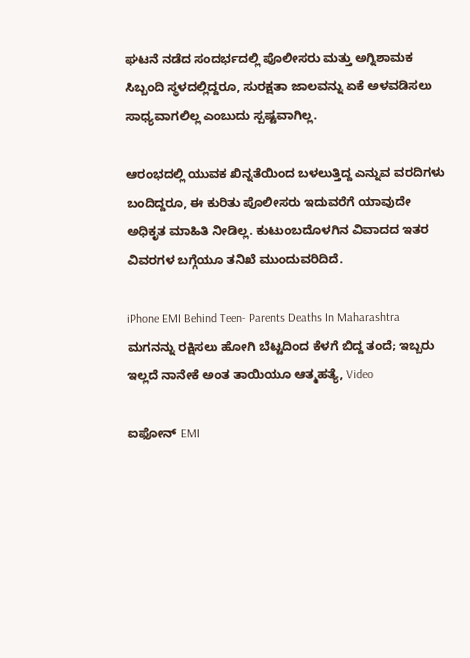ಘಟನೆ ನಡೆದ ಸಂದರ್ಭದಲ್ಲಿ ಪೊಲೀಸರು ಮತ್ತು ಅಗ್ನಿಶಾಮಕ ಸಿಬ್ಬಂದಿ ಸ್ಥಳದಲ್ಲಿದ್ದರೂ, ಸುರಕ್ಷತಾ ಜಾಲವನ್ನು ಏಕೆ ಅಳವಡಿಸಲು ಸಾಧ್ಯವಾಗಲಿಲ್ಲ ಎಂಬುದು ಸ್ಪಷ್ಟವಾಗಿಲ್ಲ.

ಆರಂಭದಲ್ಲಿ ಯುವಕ ಖಿನ್ನತೆಯಿಂದ ಬಳಲುತ್ತಿದ್ದ ಎನ್ನುವ ವರದಿಗಳು ಬಂದಿದ್ದರೂ, ಈ ಕುರಿತು ಪೊಲೀಸರು ಇದುವರೆಗೆ ಯಾವುದೇ ಅಧಿಕೃತ ಮಾಹಿತಿ ನೀಡಿಲ್ಲ. ಕುಟುಂಬದೊಳಗಿನ ವಿವಾದದ ಇತರ ವಿವರಗಳ ಬಗ್ಗೆಯೂ ತನಿಖೆ ಮುಂದುವರಿದಿದೆ.

iPhone EMI Behind Teen- Parents Deaths In Maharashtra
ಮಗನನ್ನು ರಕ್ಷಿಸಲು ಹೋಗಿ ಬೆಟ್ಟದಿಂದ ಕೆಳಗೆ ಬಿದ್ದ ತಂದೆ; ಇಬ್ಬರು ಇಲ್ಲದೆ ನಾನೇಕೆ ಅಂತ ತಾಯಿಯೂ ಆತ್ಮಹತ್ಯೆ, Video

ಐಫೋನ್ EMI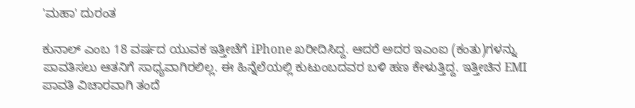'ಮಹಾ' ದುರಂತ

ಕುನಾಲ್ ಎಂಬ 18 ವರ್ಷದ ಯುವಕ ಇತ್ತೀಚೆಗೆ iPhone ಖರೀದಿಸಿದ್ದ. ಆದರೆ ಅದರ ಇಎಂಐ (ಕಂತು)ಗಳನ್ನು ಪಾವತಿಸಲು ಆತನಿಗೆ ಸಾಧ್ಯವಾಗಿರಲಿಲ್ಲ. ಈ ಹಿನ್ನೆಲೆಯಲ್ಲಿ ಕುಟುಂಬದವರ ಬಳಿ ಹಣ ಕೇಳುತ್ತಿದ್ದ. ಇತ್ತೀಚಿನ EMI ಪಾವತಿ ವಿಚಾರವಾಗಿ ತಂದೆ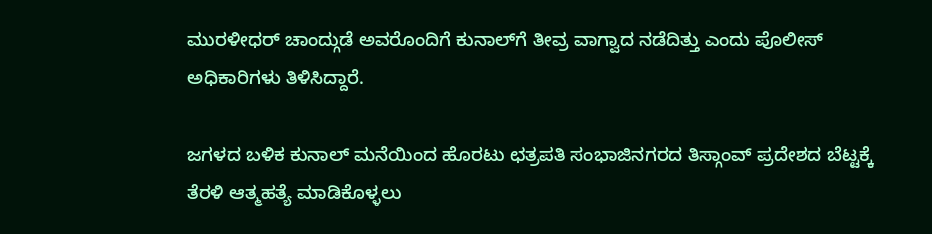ಮುರಳೀಧರ್ ಚಾಂದ್ಗುಡೆ ಅವರೊಂದಿಗೆ ಕುನಾಲ್‌ಗೆ ತೀವ್ರ ವಾಗ್ವಾದ ನಡೆದಿತ್ತು ಎಂದು ಪೊಲೀಸ್ ಅಧಿಕಾರಿಗಳು ತಿಳಿಸಿದ್ದಾರೆ.

ಜಗಳದ ಬಳಿಕ ಕುನಾಲ್ ಮನೆಯಿಂದ ಹೊರಟು ಛತ್ರಪತಿ ಸಂಭಾಜಿನಗರದ ತಿಸ್ಗಾಂವ್ ಪ್ರದೇಶದ ಬೆಟ್ಟಕ್ಕೆ ತೆರಳಿ ಆತ್ಮಹತ್ಯೆ ಮಾಡಿಕೊಳ್ಳಲು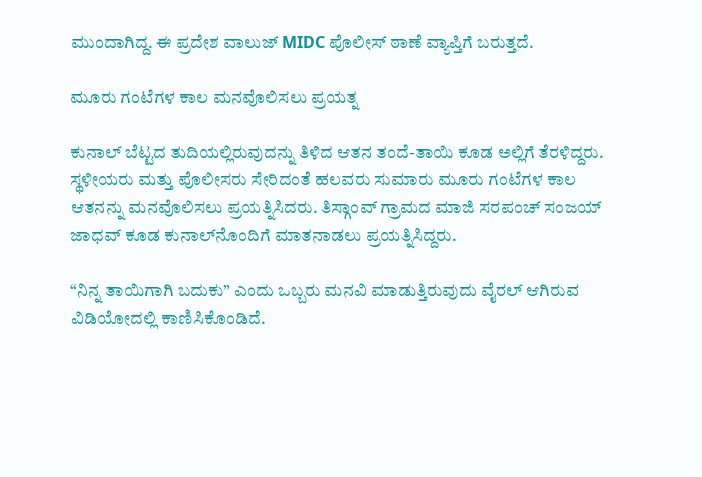ಮುಂದಾಗಿದ್ದ. ಈ ಪ್ರದೇಶ ವಾಲುಜ್ MIDC ಪೊಲೀಸ್ ಠಾಣೆ ವ್ಯಾಪ್ತಿಗೆ ಬರುತ್ತದೆ.

ಮೂರು ಗಂಟೆಗಳ ಕಾಲ ಮನವೊಲಿಸಲು ಪ್ರಯತ್ನ

ಕುನಾಲ್ ಬೆಟ್ಟದ ತುದಿಯಲ್ಲಿರುವುದನ್ನು ತಿಳಿದ ಆತನ ತಂದೆ-ತಾಯಿ ಕೂಡ ಅಲ್ಲಿಗೆ ತೆರಳಿದ್ದರು. ಸ್ಥಳೀಯರು ಮತ್ತು ಪೊಲೀಸರು ಸೇರಿದಂತೆ ಹಲವರು ಸುಮಾರು ಮೂರು ಗಂಟೆಗಳ ಕಾಲ ಆತನನ್ನು ಮನವೊಲಿಸಲು ಪ್ರಯತ್ನಿಸಿದರು. ತಿಸ್ಗಾಂವ್ ಗ್ರಾಮದ ಮಾಜಿ ಸರಪಂಚ್ ಸಂಜಯ್ ಜಾಧವ್ ಕೂಡ ಕುನಾಲ್‌ನೊಂದಿಗೆ ಮಾತನಾಡಲು ಪ್ರಯತ್ನಿಸಿದ್ದರು.

“ನಿನ್ನ ತಾಯಿಗಾಗಿ ಬದುಕು” ಎಂದು ಒಬ್ಬರು ಮನವಿ ಮಾಡುತ್ತಿರುವುದು ವೈರಲ್ ಆಗಿರುವ ವಿಡಿಯೋದಲ್ಲಿ ಕಾಣಿಸಿಕೊಂಡಿದೆ.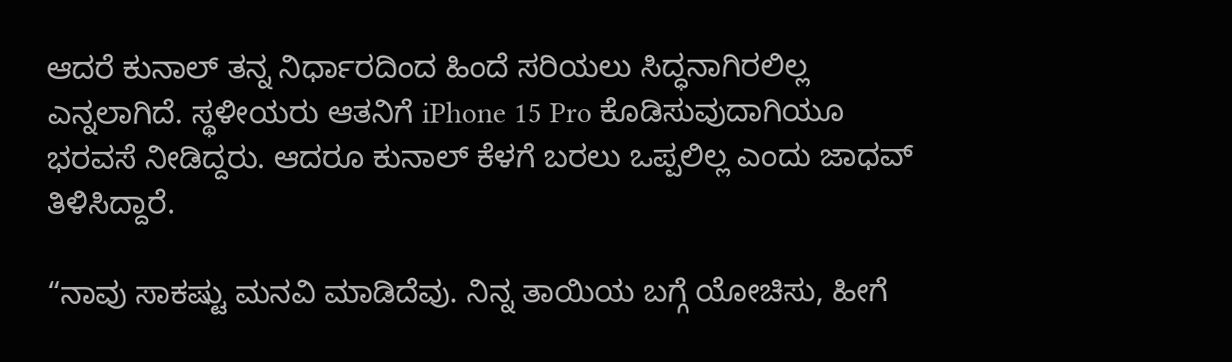ಆದರೆ ಕುನಾಲ್ ತನ್ನ ನಿರ್ಧಾರದಿಂದ ಹಿಂದೆ ಸರಿಯಲು ಸಿದ್ಧನಾಗಿರಲಿಲ್ಲ ಎನ್ನಲಾಗಿದೆ. ಸ್ಥಳೀಯರು ಆತನಿಗೆ iPhone 15 Pro ಕೊಡಿಸುವುದಾಗಿಯೂ ಭರವಸೆ ನೀಡಿದ್ದರು. ಆದರೂ ಕುನಾಲ್ ಕೆಳಗೆ ಬರಲು ಒಪ್ಪಲಿಲ್ಲ ಎಂದು ಜಾಧವ್ ತಿಳಿಸಿದ್ದಾರೆ.

“ನಾವು ಸಾಕಷ್ಟು ಮನವಿ ಮಾಡಿದೆವು. ನಿನ್ನ ತಾಯಿಯ ಬಗ್ಗೆ ಯೋಚಿಸು, ಹೀಗೆ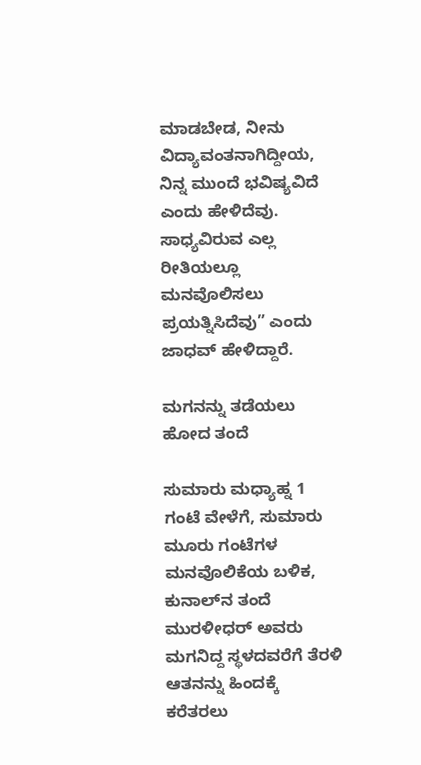ಮಾಡಬೇಡ, ನೀನು ವಿದ್ಯಾವಂತನಾಗಿದ್ದೀಯ, ನಿನ್ನ ಮುಂದೆ ಭವಿಷ್ಯವಿದೆ ಎಂದು ಹೇಳಿದೆವು. ಸಾಧ್ಯವಿರುವ ಎಲ್ಲ ರೀತಿಯಲ್ಲೂ ಮನವೊಲಿಸಲು ಪ್ರಯತ್ನಿಸಿದೆವು” ಎಂದು ಜಾಧವ್ ಹೇಳಿದ್ದಾರೆ.

ಮಗನನ್ನು ತಡೆಯಲು ಹೋದ ತಂದೆ

ಸುಮಾರು ಮಧ್ಯಾಹ್ನ 1 ಗಂಟೆ ವೇಳೆಗೆ, ಸುಮಾರು ಮೂರು ಗಂಟೆಗಳ ಮನವೊಲಿಕೆಯ ಬಳಿಕ, ಕುನಾಲ್‌ನ ತಂದೆ ಮುರಳೀಧರ್ ಅವರು ಮಗನಿದ್ದ ಸ್ಥಳದವರೆಗೆ ತೆರಳಿ ಆತನನ್ನು ಹಿಂದಕ್ಕೆ ಕರೆತರಲು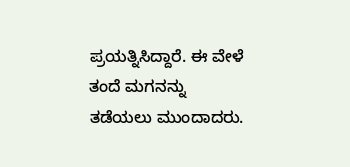ಪ್ರಯತ್ನಿಸಿದ್ದಾರೆ. ಈ ವೇಳೆ ತಂದೆ ಮಗನನ್ನು ತಡೆಯಲು ಮುಂದಾದರು.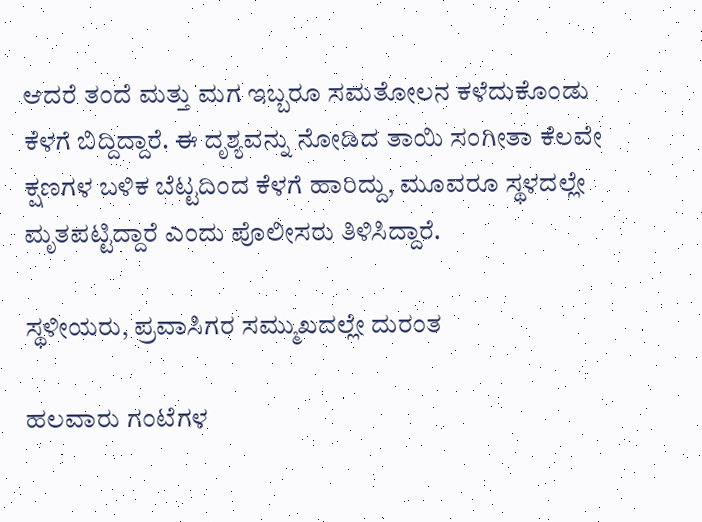ಆದರೆ ತಂದೆ ಮತ್ತು ಮಗ ಇಬ್ಬರೂ ಸಮತೋಲನ ಕಳೆದುಕೊಂಡು ಕೆಳಗೆ ಬಿದ್ದಿದ್ದಾರೆ. ಈ ದೃಶ್ಯವನ್ನು ನೋಡಿದ ತಾಯಿ ಸಂಗೀತಾ ಕೆಲವೇ ಕ್ಷಣಗಳ ಬಳಿಕ ಬೆಟ್ಟದಿಂದ ಕೆಳಗೆ ಹಾರಿದ್ದು, ಮೂವರೂ ಸ್ಥಳದಲ್ಲೇ ಮೃತಪಟ್ಟಿದ್ದಾರೆ ಎಂದು ಪೊಲೀಸರು ತಿಳಿಸಿದ್ದಾರೆ.

ಸ್ಥಳೀಯರು, ಪ್ರವಾಸಿಗರ ಸಮ್ಮುಖದಲ್ಲೇ ದುರಂತ

ಹಲವಾರು ಗಂಟೆಗಳ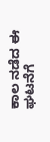ಕಾಲ ನಡೆದ ಈ ಘಟನೆಗೆ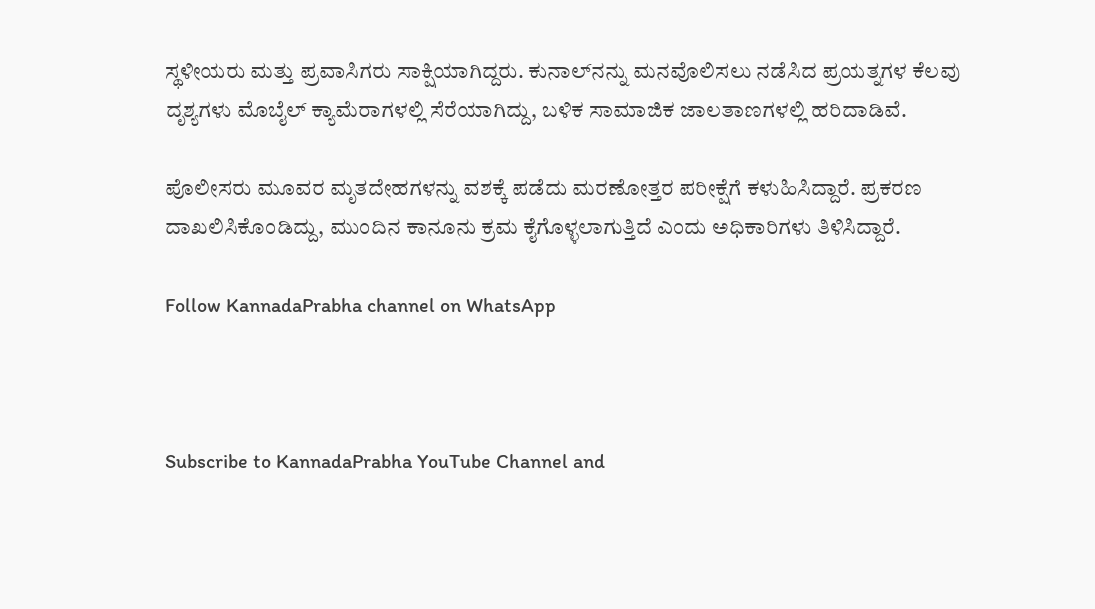ಸ್ಥಳೀಯರು ಮತ್ತು ಪ್ರವಾಸಿಗರು ಸಾಕ್ಷಿಯಾಗಿದ್ದರು. ಕುನಾಲ್‌ನನ್ನು ಮನವೊಲಿಸಲು ನಡೆಸಿದ ಪ್ರಯತ್ನಗಳ ಕೆಲವು ದೃಶ್ಯಗಳು ಮೊಬೈಲ್ ಕ್ಯಾಮೆರಾಗಳಲ್ಲಿ ಸೆರೆಯಾಗಿದ್ದು, ಬಳಿಕ ಸಾಮಾಜಿಕ ಜಾಲತಾಣಗಳಲ್ಲಿ ಹರಿದಾಡಿವೆ.

ಪೊಲೀಸರು ಮೂವರ ಮೃತದೇಹಗಳನ್ನು ವಶಕ್ಕೆ ಪಡೆದು ಮರಣೋತ್ತರ ಪರೀಕ್ಷೆಗೆ ಕಳುಹಿಸಿದ್ದಾರೆ. ಪ್ರಕರಣ ದಾಖಲಿಸಿಕೊಂಡಿದ್ದು, ಮುಂದಿನ ಕಾನೂನು ಕ್ರಮ ಕೈಗೊಳ್ಳಲಾಗುತ್ತಿದೆ ಎಂದು ಅಧಿಕಾರಿಗಳು ತಿಳಿಸಿದ್ದಾರೆ.

Follow KannadaPrabha channel on WhatsApp



Subscribe to KannadaPrabha YouTube Channel and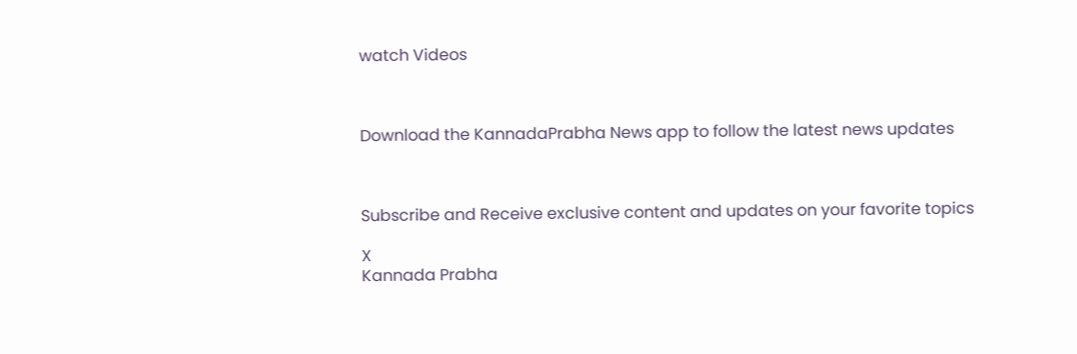watch Videos



Download the KannadaPrabha News app to follow the latest news updates



Subscribe and Receive exclusive content and updates on your favorite topics

X
Kannada Prabha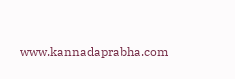www.kannadaprabha.com